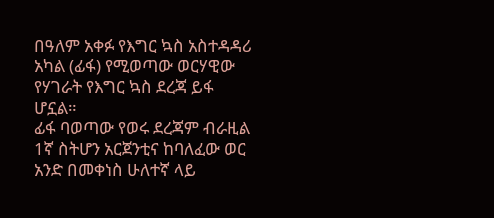በዓለም አቀፉ የእግር ኳስ አስተዳዳሪ አካል (ፊፋ) የሚወጣው ወርሃዊው የሃገራት የእግር ኳስ ደረጃ ይፋ ሆኗል።
ፊፋ ባወጣው የወሩ ደረጃም ብራዚል 1ኛ ስትሆን አርጀንቲና ከባለፈው ወር አንድ በመቀነስ ሁለተኛ ላይ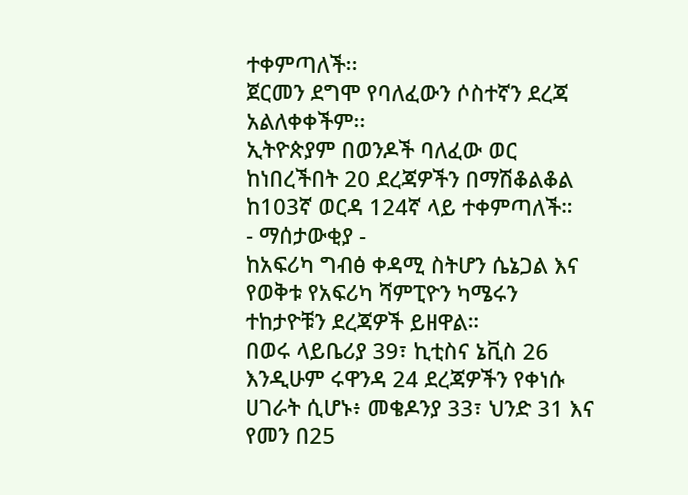ተቀምጣለች፡፡
ጀርመን ደግሞ የባለፈውን ሶስተኛን ደረጃ አልለቀቀችም፡፡
ኢትዮጵያም በወንዶች ባለፈው ወር ከነበረችበት 20 ደረጃዎችን በማሽቆልቆል ከ103ኛ ወርዳ 124ኛ ላይ ተቀምጣለች።
- ማሰታውቂያ -
ከአፍሪካ ግብፅ ቀዳሚ ስትሆን ሴኔጋል እና የወቅቱ የአፍሪካ ሻምፒዮን ካሜሩን ተከታዮቹን ደረጃዎች ይዘዋል።
በወሩ ላይቤሪያ 39፣ ኪቲስና ኔቪስ 26 እንዲሁም ሩዋንዳ 24 ደረጃዎችን የቀነሱ ሀገራት ሲሆኑ፥ መቄዶንያ 33፣ ህንድ 31 እና የመን በ25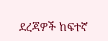ደረጃዎች ከፍተኛ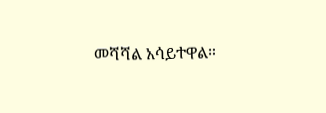መሻሻል አሳይተዋል።